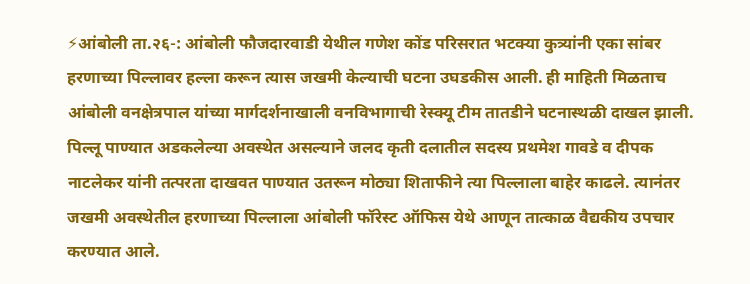⚡आंबोली ता.२६-: आंबोली फौजदारवाडी येथील गणेश कोंड परिसरात भटक्या कुत्र्यांनी एका सांबर हरणाच्या पिल्लावर हल्ला करून त्यास जखमी केल्याची घटना उघडकीस आली. ही माहिती मिळताच आंबोली वनक्षेत्रपाल यांच्या मार्गदर्शनाखाली वनविभागाची रेस्क्यू टीम तातडीने घटनास्थळी दाखल झाली.
पिल्लू पाण्यात अडकलेल्या अवस्थेत असल्याने जलद कृती दलातील सदस्य प्रथमेश गावडे व दीपक नाटलेकर यांनी तत्परता दाखवत पाण्यात उतरून मोठ्या शिताफीने त्या पिल्लाला बाहेर काढले. त्यानंतर जखमी अवस्थेतील हरणाच्या पिल्लाला आंबोली फॉरेस्ट ऑफिस येथे आणून तात्काळ वैद्यकीय उपचार करण्यात आले.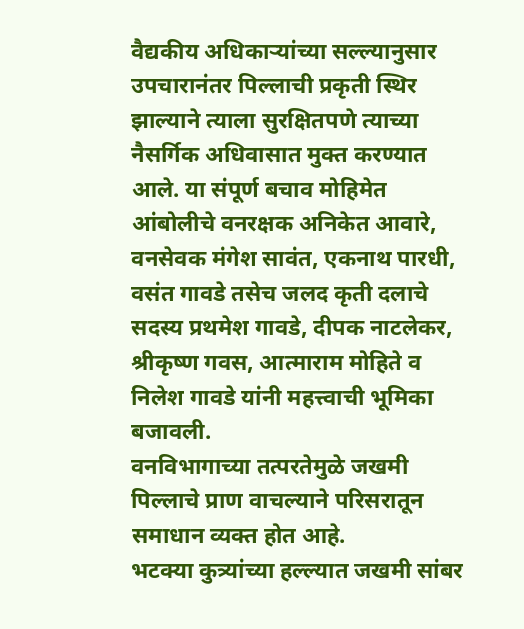वैद्यकीय अधिकाऱ्यांच्या सल्ल्यानुसार उपचारानंतर पिल्लाची प्रकृती स्थिर झाल्याने त्याला सुरक्षितपणे त्याच्या नैसर्गिक अधिवासात मुक्त करण्यात आले. या संपूर्ण बचाव मोहिमेत आंबोलीचे वनरक्षक अनिकेत आवारे, वनसेवक मंगेश सावंत, एकनाथ पारधी, वसंत गावडे तसेच जलद कृती दलाचे सदस्य प्रथमेश गावडे, दीपक नाटलेकर, श्रीकृष्ण गवस, आत्माराम मोहिते व निलेश गावडे यांनी महत्त्वाची भूमिका बजावली.
वनविभागाच्या तत्परतेमुळे जखमी पिल्लाचे प्राण वाचल्याने परिसरातून समाधान व्यक्त होत आहे.
भटक्या कुत्र्यांच्या हल्ल्यात जखमी सांबर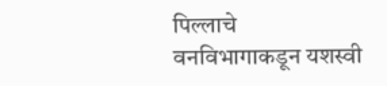पिल्लाचे वनविभागाकडून यशस्वी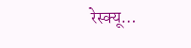रेस्क्यू…